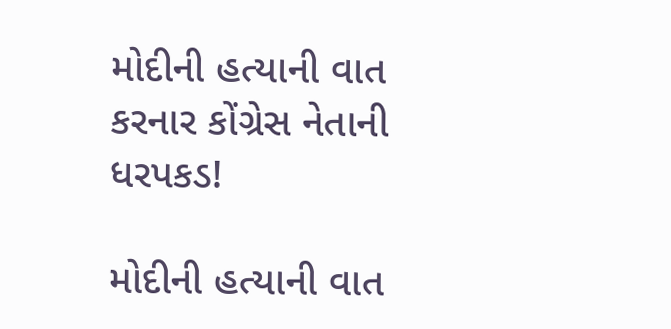મોદીની હત્યાની વાત કરનાર કોંગ્રેસ નેતાની ધરપકડ!

મોદીની હત્યાની વાત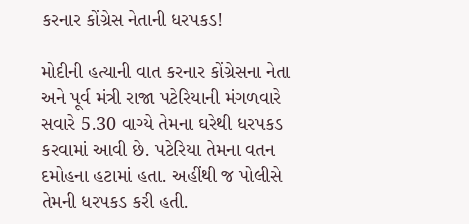કરનાર કોંગ્રેસ નેતાની ધરપકડ!

મોદીની હત્યાની વાત કરનાર કોંગ્રેસના નેતા અને પૂર્વ મંત્રી રાજા પટેરિયાની મંગળવારે સવારે 5.30 વાગ્યે તેમના ઘરેથી ધરપકડ કરવામાં આવી છે. પટેરિયા તેમના વતન દમોહના હટામાં હતા. અહીંથી જ પોલીસે તેમની ધરપકડ કરી હતી.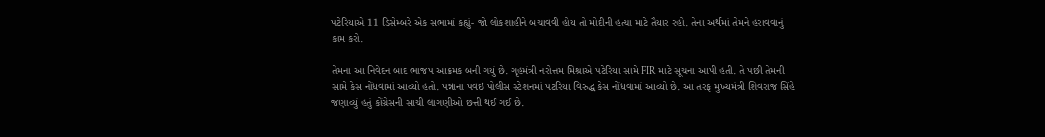પટેરિયાએ 11 ડિસેમ્બરે એક સભામાં કહ્યું- જો લોકશાહીને બચાવવી હોય તો મોદીની હત્યા માટે તૈયાર રહો. તેના અર્થમાં તેમને હરાવવાનું કામ કરો.

તેમના આ નિવેદન બાદ ભાજપ આક્રમક બની ગયું છે. ગૃહમંત્રી નરોત્તમ મિશ્રાએ પટેરિયા સામે FIR માટે સૂચના આપી હતી. તે પછી તેમની સામે કેસ નોંધવામાં આવ્યો હતો. પન્નાના પવઇ પોલીસ સ્ટેશનમાં પટરિયા વિરુદ્ધ કેસ નોંધવામાં આવ્યો છે. આ તરફ મુખ્યમંત્રી શિવરાજ સિંહે જણાવ્યું હતું કોંગ્રેસની સાચી લાગણીઓ છત્તી થઈ ગઈ છે.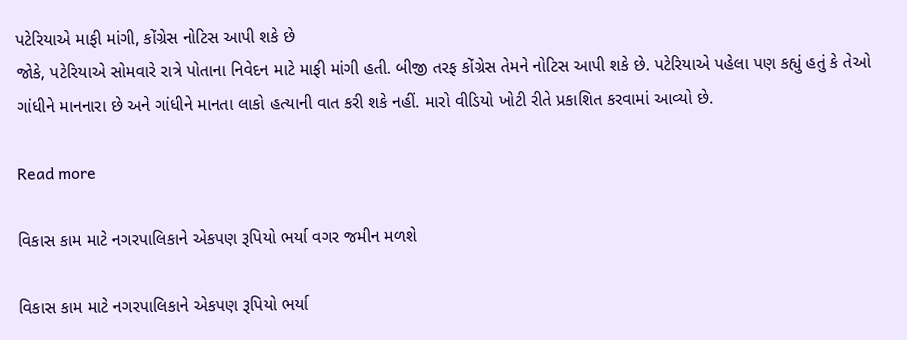પટેરિયાએ માફી માંગી, કોંગ્રેસ નોટિસ આપી શકે છે
જોકે, પટેરિયાએ સોમવારે રાત્રે પોતાના નિવેદન માટે માફી માંગી હતી. બીજી તરફ કોંગ્રેસ તેમને નોટિસ આપી શકે છે. પટેરિયાએ પહેલા પણ કહ્યું હતું કે તેઓ ગાંધીને માનનારા છે અને ગાંધીને માનતા લાકો હત્યાની વાત કરી શકે નહીં. મારો વીડિયો ખોટી રીતે પ્રકાશિત કરવામાં આવ્યો છે.

Read more

વિકાસ કામ માટે નગરપાલિકાને એકપણ રૂપિયો ભર્યા વગર જમીન મળશે

વિકાસ કામ માટે નગરપાલિકાને એકપણ રૂપિયો ભર્યા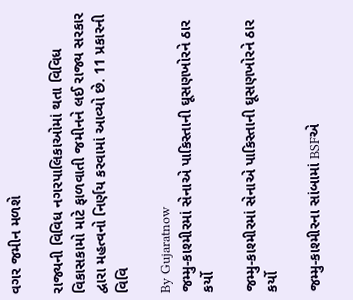વગર જમીન મળશે

રાજ્યની વિવિધ નગરપાલિકાઓમાં થતા વિવિધ વિકાસકામો માટે ફાળવાતી જમીનને લઈ રાજ્ય સરકાર દ્વારા મહત્વનો નિર્ણય કરવામાં આવ્યો છે. 11 પ્રકારની વિવિ

By Gujaratnow
જમ્મુ-કાશ્મીરમાં સેનાએ પાકિસ્તાની ઘૂસણખોરને ઠાર કર્યો

જમ્મુ-કાશ્મીરમાં સેનાએ પાકિસ્તાની ઘૂસણખોરને ઠાર કર્યો

જમ્મુ-કાશ્મીરના સાંબામાં BSFએ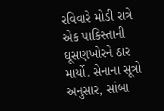રવિવારે મોડી રાત્રે એક પાકિસ્તાની ઘૂસણખોરને ઠાર માર્યો. સેનાના સૂત્રો અનુસાર, સાંબા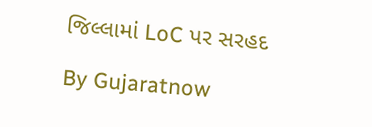જિલ્લામાં LoC પર સરહદ

By Gujaratnow